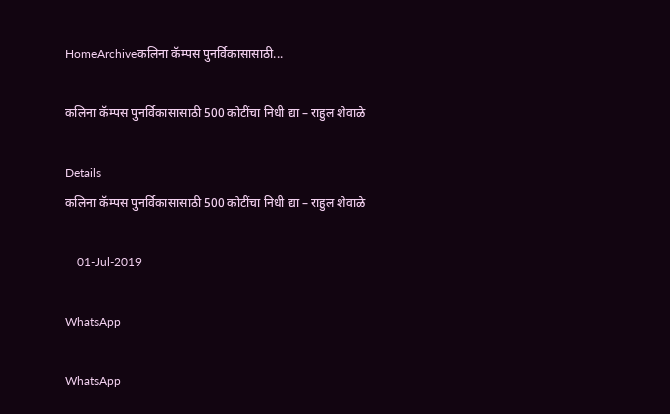HomeArchiveकलिना कॅम्पस पुनर्विकासासाठी...

कलिना कॅम्पस पुनर्विकासासाठी 500 कोटींचा निधी द्या – राहुल शेवाळे

Details
कलिना कॅम्पस पुनर्विकासासाठी 500 कोटींचा निधी द्या – राहुल शेवाळे

    01-Jul-2019

WhatsApp

WhatsApp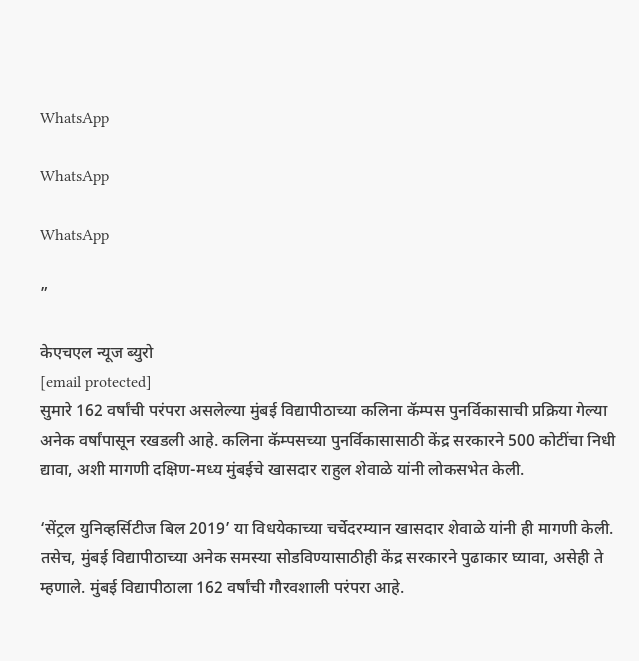WhatsApp

WhatsApp

WhatsApp

”

केएचएल न्यूज ब्युरो
[email protected]
सुमारे 162 वर्षांची परंपरा असलेल्या मुंबई विद्यापीठाच्या कलिना कॅम्पस पुनर्विकासाची प्रक्रिया गेल्या अनेक वर्षांपासून रखडली आहे. कलिना कॅम्पसच्या पुनर्विकासासाठी केंद्र सरकारने 500 कोटींचा निधी द्यावा, अशी मागणी दक्षिण-मध्य मुंबईचे खासदार राहुल शेवाळे यांनी लोकसभेत केली.

‘सेंट्रल युनिव्हर्सिटीज बिल 2019’ या विधयेकाच्या चर्चेदरम्यान खासदार शेवाळे यांनी ही मागणी केली. तसेच, मुंबई विद्यापीठाच्या अनेक समस्या सोडविण्यासाठीही केंद्र सरकारने पुढाकार घ्यावा, असेही ते म्हणाले. मुंबई विद्यापीठाला 162 वर्षांची गौरवशाली परंपरा आहे.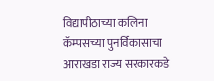विद्यापीठाच्या कलिना कॅम्पसच्या पुनर्विकासाचा आराखडा राज्य सरकारकडे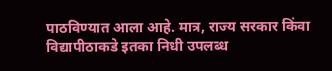पाठविण्यात आला आहे. मात्र, राज्य सरकार किंवा विद्यापीठाकडे इतका निधी उपलब्ध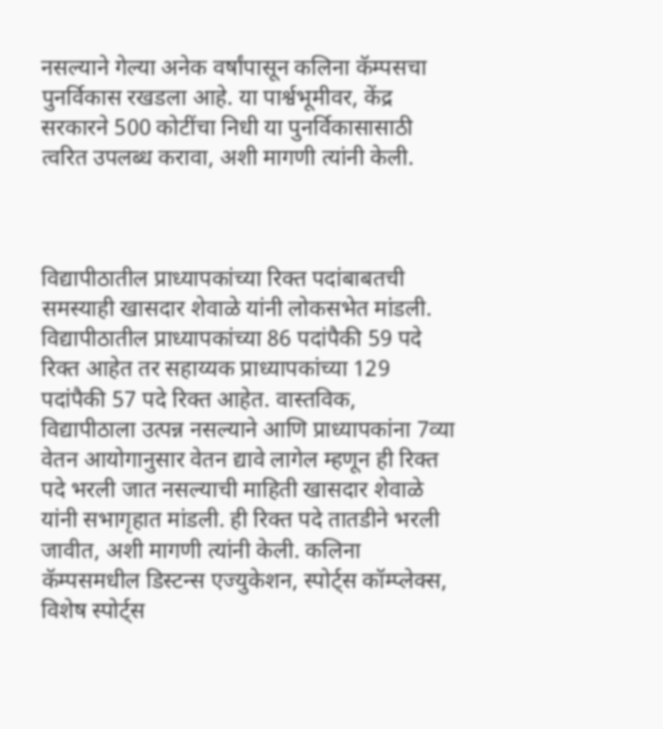नसल्याने गेल्या अनेक वर्षांपासून कलिना कॅम्पसचा पुनर्विकास रखडला आहे. या पार्श्वभूमीवर, केंद्र सरकारने 500 कोटींचा निधी या पुनर्विकासासाठी त्वरित उपलब्ध करावा, अशी मागणी त्यांनी केली.



विद्यापीठातील प्राध्यापकांच्या रिक्त पदांबाबतची समस्याही खासदार शेवाळे यांनी लोकसभेत मांडली. विद्यापीठातील प्राध्यापकांच्या 86 पदांपैकी 59 पदे रिक्त आहेत तर सहाय्यक प्राध्यापकांच्या 129 पदांपैकी 57 पदे रिक्त आहेत. वास्तविक, विद्यापीठाला उत्पन्न नसल्याने आणि प्राध्यापकांना 7व्या वेतन आयोगानुसार वेतन द्यावे लागेल म्हणून ही रिक्त पदे भरली जात नसल्याची माहिती खासदार शेवाळे यांनी सभागृहात मांडली. ही रिक्त पदे तातडीने भरली जावीत, अशी मागणी त्यांनी केली. कलिना कॅम्पसमधील डिस्टन्स एज्युकेशन, स्पोर्ट्स कॉम्प्लेक्स, विशेष स्पोर्ट्स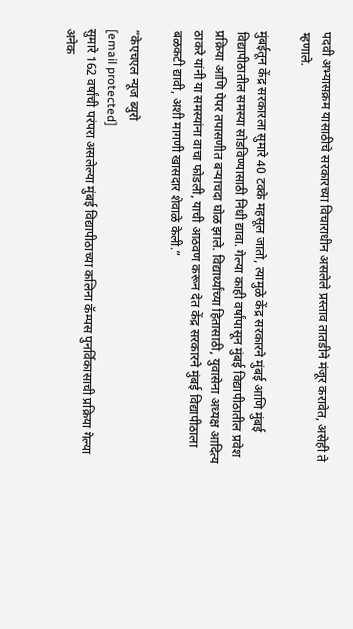पदवी अभ्यासक्रम यासाठीचे सरकारच्या विचाराधीन असलेले प्रस्ताव तातडीने मंजूर करावेत, असेही ते म्हणाले.

मुंबईतून केंद्र सरकारला सुमारे 40 टक्के महसूल जातो, त्यामुळे केंद्र सरकारने मुंबई आणि मुंबई विद्यापीठातील समस्या सोडविण्यासाठी निधी द्यावा. गेल्या काही वर्षांपासून मुंबई विद्यापीठातील प्रवेश प्रक्रिया आणि पेपर तपासणीत बऱ्याचदा घोळ झाले. विद्यार्थ्यांच्या हितासाठी, युवासेना अध्यक्ष आदित्य ठाकरे यांनी या समस्यांना वाचा फोडली, याची आठवण करून देत केंद्र सरकारने मुंबई विद्यापीठाला बळकटी द्यावी, अशी मागणी खासदार शेवाळे केली.”

“केएचएल न्यूज ब्युरो
[email protected]
सुमारे 162 वर्षांची परंपरा असलेल्या मुंबई विद्यापीठाच्या कलिना कॅम्पस पुनर्विकासाची प्रक्रिया गेल्या अनेक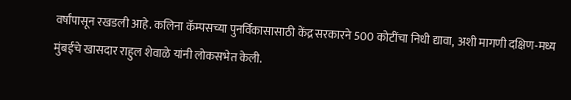वर्षांपासून रखडली आहे. कलिना कॅम्पसच्या पुनर्विकासासाठी केंद्र सरकारने 500 कोटींचा निधी द्यावा, अशी मागणी दक्षिण-मध्य मुंबईचे खासदार राहुल शेवाळे यांनी लोकसभेत केली.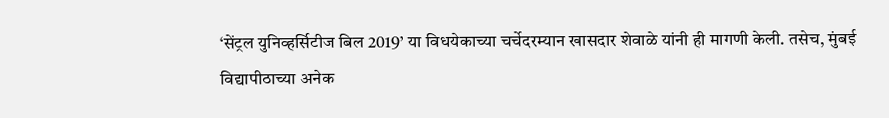‘सेंट्रल युनिव्हर्सिटीज बिल 2019’ या विधयेकाच्या चर्चेदरम्यान खासदार शेवाळे यांनी ही मागणी केली. तसेच, मुंबई विद्यापीठाच्या अनेक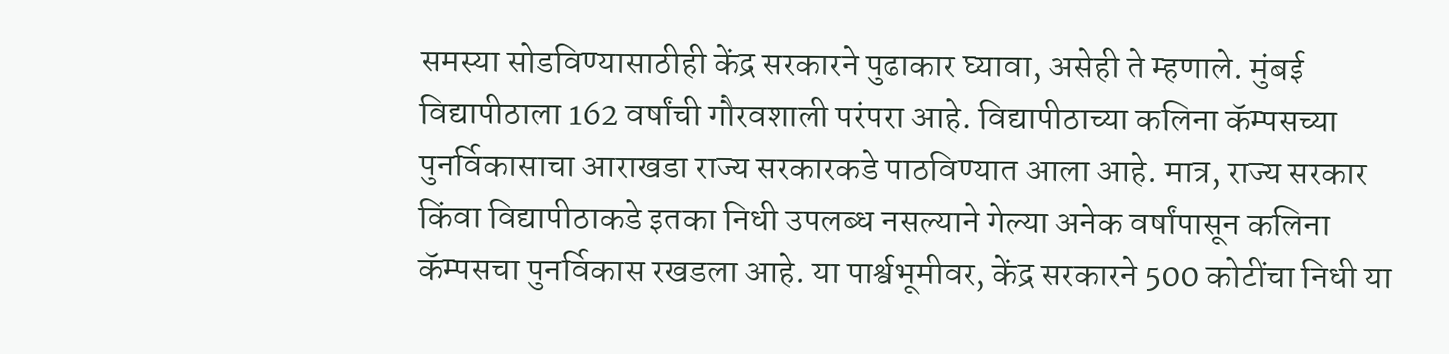समस्या सोडविण्यासाठीही केंद्र सरकारने पुढाकार घ्यावा, असेही ते म्हणाले. मुंबई विद्यापीठाला 162 वर्षांची गौरवशाली परंपरा आहे. विद्यापीठाच्या कलिना कॅम्पसच्या पुनर्विकासाचा आराखडा राज्य सरकारकडे पाठविण्यात आला आहे. मात्र, राज्य सरकार किंवा विद्यापीठाकडे इतका निधी उपलब्ध नसल्याने गेल्या अनेक वर्षांपासून कलिना कॅम्पसचा पुनर्विकास रखडला आहे. या पार्श्वभूमीवर, केंद्र सरकारने 500 कोटींचा निधी या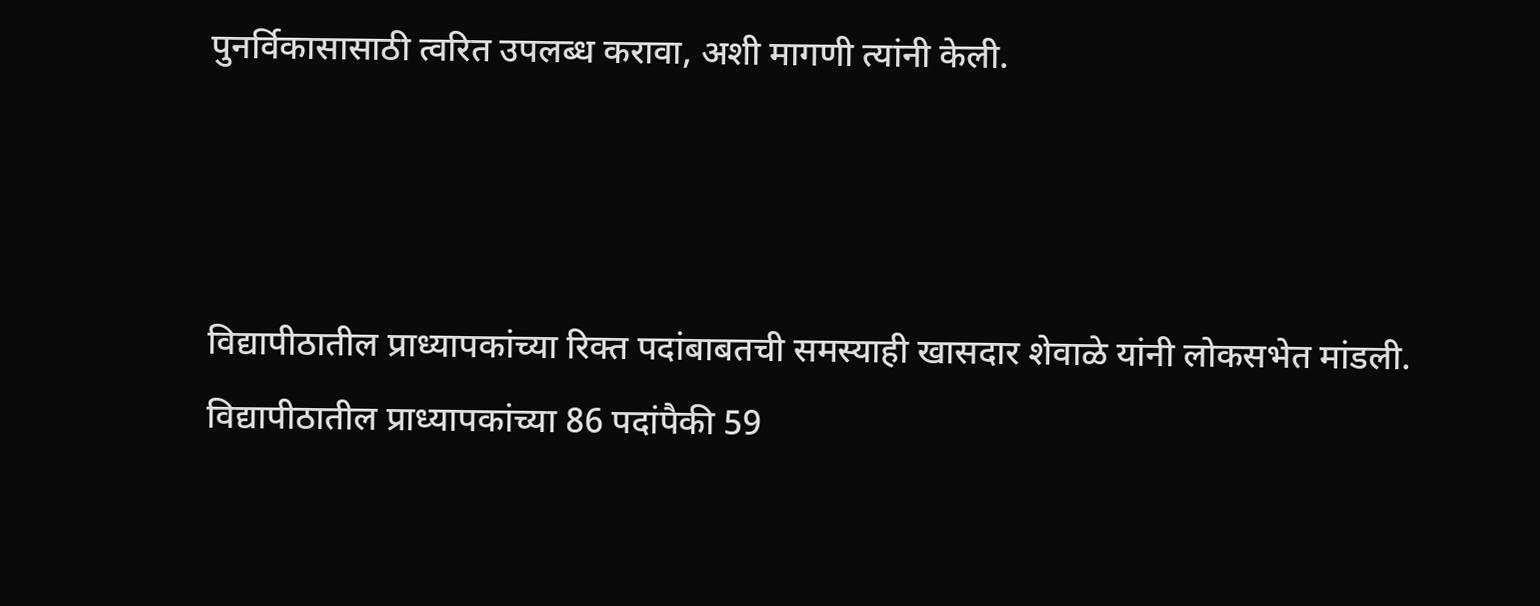पुनर्विकासासाठी त्वरित उपलब्ध करावा, अशी मागणी त्यांनी केली.



विद्यापीठातील प्राध्यापकांच्या रिक्त पदांबाबतची समस्याही खासदार शेवाळे यांनी लोकसभेत मांडली. विद्यापीठातील प्राध्यापकांच्या 86 पदांपैकी 59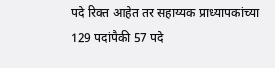पदे रिक्त आहेत तर सहाय्यक प्राध्यापकांच्या 129 पदांपैकी 57 पदे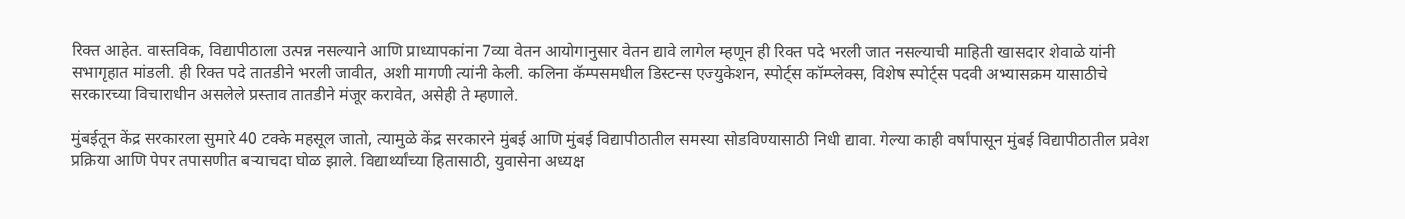रिक्त आहेत. वास्तविक, विद्यापीठाला उत्पन्न नसल्याने आणि प्राध्यापकांना 7व्या वेतन आयोगानुसार वेतन द्यावे लागेल म्हणून ही रिक्त पदे भरली जात नसल्याची माहिती खासदार शेवाळे यांनी सभागृहात मांडली. ही रिक्त पदे तातडीने भरली जावीत, अशी मागणी त्यांनी केली. कलिना कॅम्पसमधील डिस्टन्स एज्युकेशन, स्पोर्ट्स कॉम्प्लेक्स, विशेष स्पोर्ट्स पदवी अभ्यासक्रम यासाठीचे सरकारच्या विचाराधीन असलेले प्रस्ताव तातडीने मंजूर करावेत, असेही ते म्हणाले.

मुंबईतून केंद्र सरकारला सुमारे 40 टक्के महसूल जातो, त्यामुळे केंद्र सरकारने मुंबई आणि मुंबई विद्यापीठातील समस्या सोडविण्यासाठी निधी द्यावा. गेल्या काही वर्षांपासून मुंबई विद्यापीठातील प्रवेश प्रक्रिया आणि पेपर तपासणीत बऱ्याचदा घोळ झाले. विद्यार्थ्यांच्या हितासाठी, युवासेना अध्यक्ष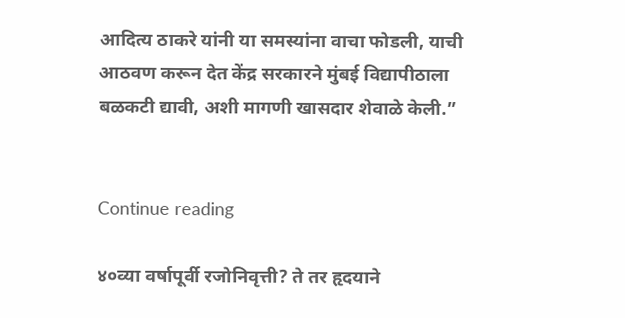आदित्य ठाकरे यांनी या समस्यांना वाचा फोडली, याची आठवण करून देत केंद्र सरकारने मुंबई विद्यापीठाला बळकटी द्यावी, अशी मागणी खासदार शेवाळे केली.”


Continue reading

४०व्या वर्षापूर्वी रजोनिवृत्ती? ते तर हृदयाने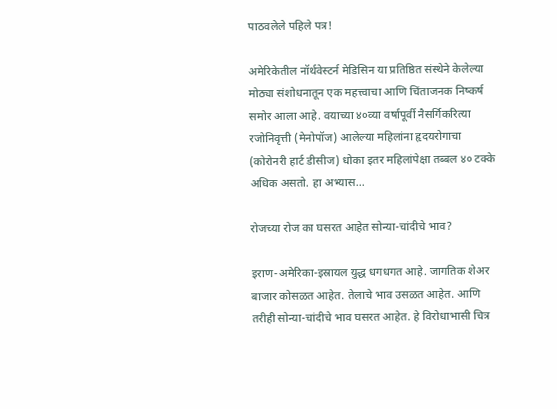पाठवलेले पहिले पत्र!

अमेरिकेतील नॉर्थवेस्टर्न मेडिसिन या प्रतिष्ठित संस्थेने केलेल्या मोठ्या संशोधनातून एक महत्त्वाचा आणि चिंताजनक निष्कर्ष समोर आला आहे. वयाच्या ४०व्या वर्षापूर्वी नैसर्गिकरित्या रजोनिवृत्ती (मेनोपॉज) आलेल्या महिलांना हृदयरोगाचा (कोरोनरी हार्ट डीसीज) धोका इतर महिलांपेक्षा तब्बल ४० टक्के अधिक असतो. हा अभ्यास...

रोजच्या रोज का घसरत आहेत सोन्या-चांदीचे भाव?

इराण-अमेरिका-इस्रायल युद्ध धगधगत आहे. जागतिक शेअर बाजार कोसळत आहेत. तेलाचे भाव उसळत आहेत. आणि तरीही सोन्या-चांदीचे भाव घसरत आहेत. हे विरोधाभासी चित्र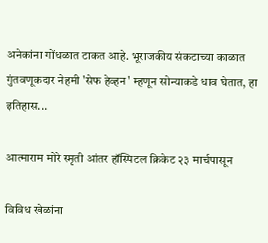अनेकांना गोंधळात टाकत आहे. भूराजकीय संकटाच्या काळात गुंतवणूकदार नेहमी 'सेफ हेव्हन' म्हणून सोन्याकडे धाव घेतात, हा इतिहास...

आत्माराम मोरे स्मृती आंतर हॉस्पिटल क्रिकेट २३ मार्चपासून

विविध खेळांना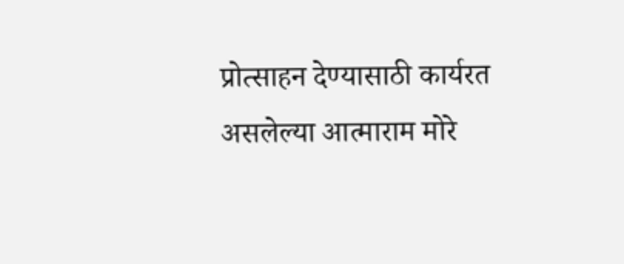प्रोत्साहन देण्यासाठी कार्यरत असलेल्या आत्माराम मोरे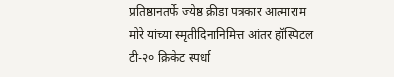प्रतिष्ठानतर्फे ज्येष्ठ क्रीडा पत्रकार आत्माराम मोरे यांच्या स्मृतीदिनानिमित्त आंतर हॉस्पिटल टी-२० क्रिकेट स्पर्धा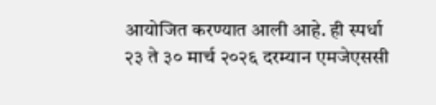आयोजित करण्यात आली आहे. ही स्पर्धा २३ ते ३० मार्च २०२६ दरम्यान एमजेएससी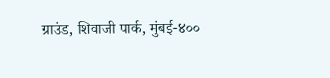ग्राउंड, शिवाजी पार्क, मुंबई-४००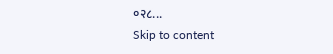०२८...
Skip to content